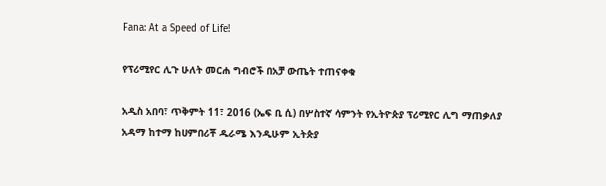Fana: At a Speed of Life!

የፕሪሚየር ሊጉ ሁለት መርሐ ግብሮች በአቻ ውጤት ተጠናቀቁ

አዲስ አበባ፣ ጥቅምት 11፣ 2016 (ኤፍ ቢ ሲ) በሦስተኛ ሳምንት የኢትዮጵያ ፕሪሚየር ሊግ ማጠቃለያ አዳማ ከተማ ከሀምበሪቾ ዱራሜ እንዲሁም ኢትጵያ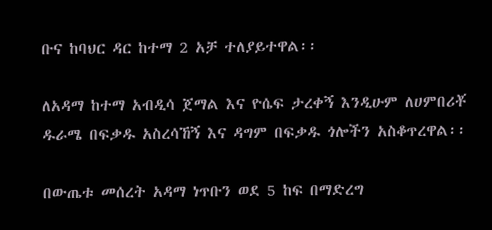ቡና ከባህር ዳር ከተማ 2 አቻ ተለያይተዋል፡፡

ለአዳማ ከተማ አብዲሳ ጀማል እና ዮሴፍ ታረቀኝ እንዲሁም ለሀምበሪቾ ዱራሜ በፍቃዱ አስረሳኸኝ እና ዳግም በፍቃዱ ጎሎችን አስቆጥረዋል፡፡

በውጤቱ መሰረት አዳማ ነጥቡን ወደ 5 ከፍ በማድረግ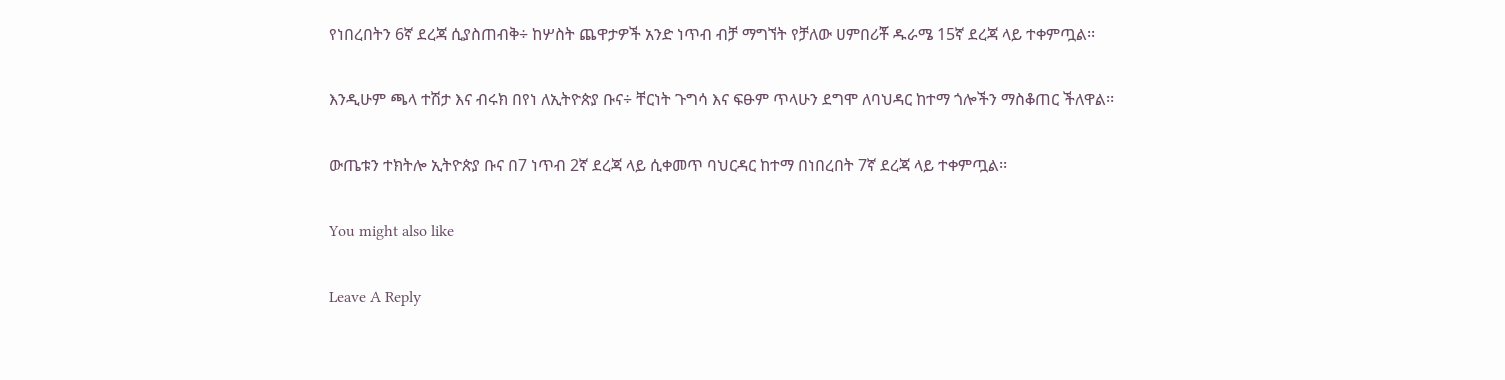የነበረበትን 6ኛ ደረጃ ሲያስጠብቅ÷ ከሦስት ጨዋታዎች አንድ ነጥብ ብቻ ማግኘት የቻለው ሀምበሪቾ ዱራሜ 15ኛ ደረጃ ላይ ተቀምጧል፡፡

እንዲሁም ጫላ ተሽታ እና ብሩክ በየነ ለኢትዮጵያ ቡና÷ ቸርነት ጉግሳ እና ፍፁም ጥላሁን ደግሞ ለባህዳር ከተማ ጎሎችን ማስቆጠር ችለዋል፡፡

ውጤቱን ተክትሎ ኢትዮጵያ ቡና በ7 ነጥብ 2ኛ ደረጃ ላይ ሲቀመጥ ባህርዳር ከተማ በነበረበት 7ኛ ደረጃ ላይ ተቀምጧል፡፡

You might also like

Leave A Reply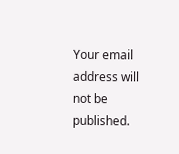Your email address will not be published.